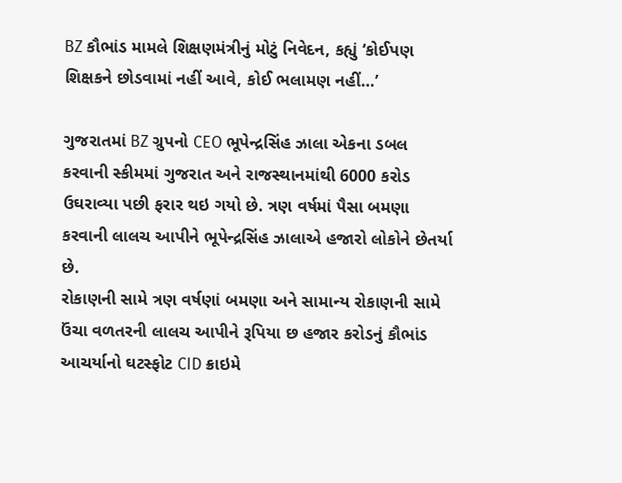BZ કૌભાંડ મામલે શિક્ષણમંત્રીનું મોટું નિવેદન, કહ્યું ‘કોઈપણ શિક્ષકને છોડવામાં નહીં આવે, કોઈ ભલામણ નહીં…’

ગુજરાતમાં BZ ગ્રુપનો CEO ભૂપેન્દ્રસિંહ ઝાલા એકના ડબલ કરવાની સ્કીમમાં ગુજરાત અને રાજસ્થાનમાંથી 6000 કરોડ ઉઘરાવ્યા પછી ફરાર થઇ ગયો છે. ત્રણ વર્ષમાં પૈસા બમણા કરવાની લાલચ આપીને ભૂપેન્દ્રસિંહ ઝાલાએ હજારો લોકોને છેતર્યા છે.
રોકાણની સામે ત્રણ વર્ષણાં બમણા અને સામાન્ય રોકાણની સામે ઉંચા વળતરની લાલચ આપીને રૂપિયા છ હજાર કરોડનું કૌભાંડ આચર્યાનો ઘટસ્ફોટ CID ક્રાઇમે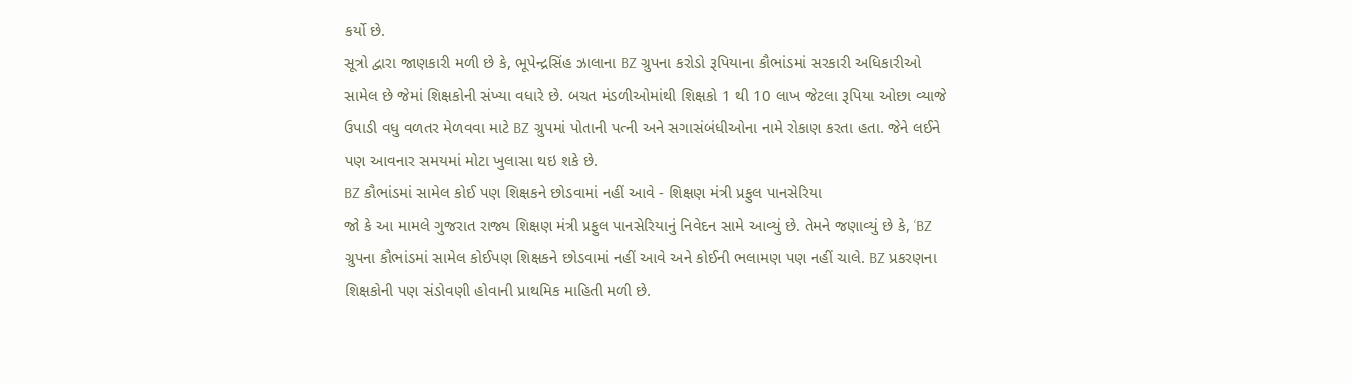કર્યો છે.
સૂત્રો દ્વારા જાણકારી મળી છે કે, ભૂપેન્દ્રસિંહ ઝાલાના BZ ગ્રુપના કરોડો રૂપિયાના કૌભાંડમાં સરકારી અધિકારીઓ સામેલ છે જેમાં શિક્ષકોની સંખ્યા વધારે છે. બચત મંડળીઓમાંથી શિક્ષકો 1 થી 10 લાખ જેટલા રૂપિયા ઓછા વ્યાજે ઉપાડી વધુ વળતર મેળવવા માટે BZ ગ્રુપમાં પોતાની પત્ની અને સગાસંબંધીઓના નામે રોકાણ કરતા હતા. જેને લઈને પણ આવનાર સમયમાં મોટા ખુલાસા થઇ શકે છે.
BZ કૌભાંડમાં સામેલ કોઈ પણ શિક્ષકને છોડવામાં નહીં આવે - શિક્ષણ મંત્રી પ્રફુલ પાનસેરિયા
જો કે આ મામલે ગુજરાત રાજ્ય શિક્ષણ મંત્રી પ્રફુલ પાનસેરિયાનું નિવેદન સામે આવ્યું છે. તેમને જણાવ્યું છે કે, ‘BZ ગ્રુપના કૌભાંડમાં સામેલ કોઈપણ શિક્ષકને છોડવામાં નહીં આવે અને કોઈની ભલામણ પણ નહીં ચાલે. BZ પ્રકરણના શિક્ષકોની પણ સંડોવણી હોવાની પ્રાથમિક માહિતી મળી છે.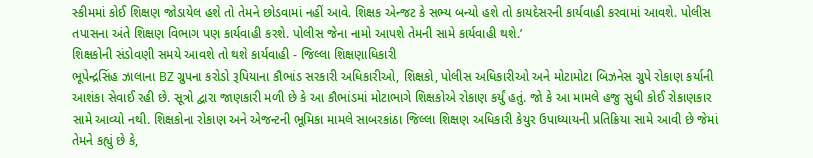સ્કીમમાં કોઈ શિક્ષણ જોડાયેલ હશે તો તેમને છોડવામાં નહીં આવે. શિક્ષક એન્જટ કે સભ્ય બન્યો હશે તો કાયદેસરની કાર્યવાહી કરવામાં આવશે. પોલીસ તપાસના અંતે શિક્ષણ વિભાગ પણ કાર્યવાહી કરશે. પોલીસ જેના નામો આપશે તેમની સામે કાર્યવાહી થશે.’
શિક્ષકોની સંડોવણી સમયે આવશે તો થશે કાર્યવાહી - જિલ્લા શિક્ષણાધિકારી
ભૂપેન્દ્રસિંહ ઝાલાના BZ ગ્રુપના કરોડો રૂપિયાના કૌભાંડ સરકારી અધિકારીઓ, શિક્ષકો, પોલીસ અધિકારીઓ અને મોટામોટા બિઝનેસ ગ્રુપે રોકાણ કર્યાની આશંકા સેવાઈ રહી છે. સૂત્રો દ્વારા જાણકારી મળી છે કે આ કૌભાંડમાં મોટાભાગે શિક્ષકોએ રોકાણ કર્યું હતું. જો કે આ મામલે હજુ સુધી કોઈ રોકાણકાર સામે આવ્યો નથી. શિક્ષકોના રોકાણ અને એજન્ટની ભૂમિકા મામલે સાબરકાંઠા જિલ્લા શિક્ષણ અધિકારી કેયુર ઉપાધ્યાયની પ્રતિક્રિયા સામે આવી છે જેમાં તેમને કહ્યું છે કે,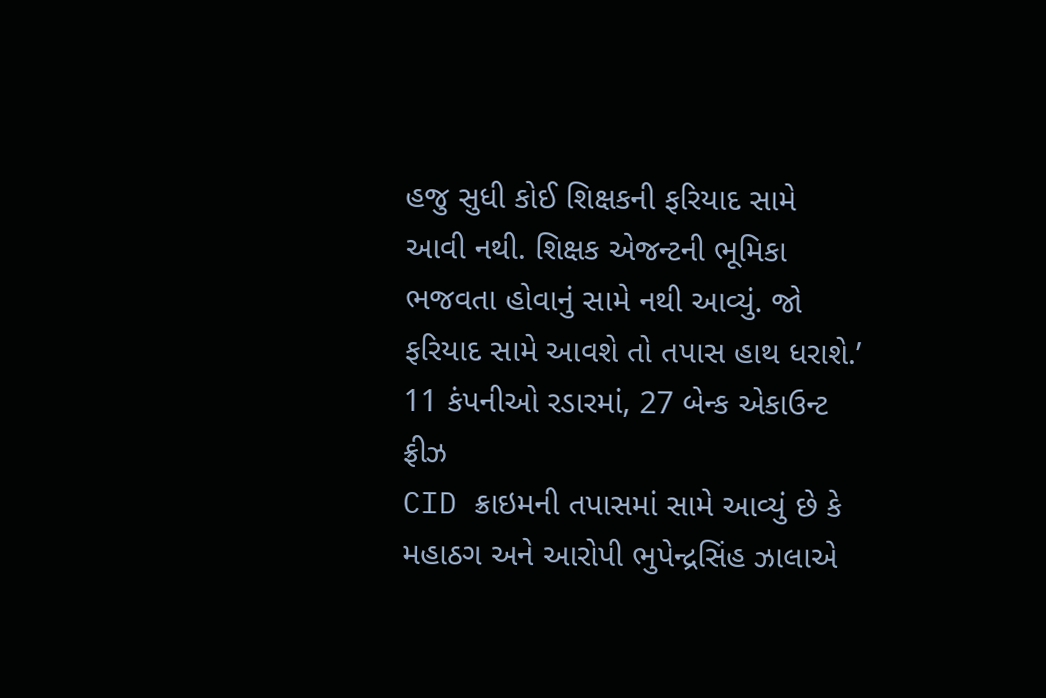હજુ સુધી કોઈ શિક્ષકની ફરિયાદ સામે આવી નથી. શિક્ષક એજન્ટની ભૂમિકા ભજવતા હોવાનું સામે નથી આવ્યું. જો ફરિયાદ સામે આવશે તો તપાસ હાથ ધરાશે.’
11 કંપનીઓ રડારમાં, 27 બેન્ક એકાઉન્ટ ફ્રીઝ
CID ક્રાઇમની તપાસમાં સામે આવ્યું છે કે મહાઠગ અને આરોપી ભુપેન્દ્રસિંહ ઝાલાએ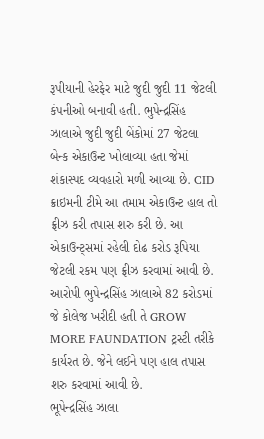રૂપીયાની હેરફેર માટે જુદી જુદી 11 જેટલી કંપનીઓ બનાવી હતી. ભુપેન્દ્રસિંહ ઝાલાએ જુદી જુદી બેંકોમાં 27 જેટલા બેન્ક એકાઉન્ટ ખોલાવ્યા હતા જેમાં શંકાસ્પદ વ્યવહારો મળી આવ્યા છે. CID ક્રાઇમની ટીમે આ તમામ એકાઉન્ટ હાલ તો ફ્રીઝ કરી તપાસ શરુ કરી છે. આ એકાઉન્ટ્સમાં રહેલી દોઢ કરોડ રૂપિયા જેટલી રકમ પણ ફ્રીઝ કરવામાં આવી છે. આરોપી ભુપેન્દ્રસિંહ ઝાલાએ 82 કરોડમાં જે કોલેજ ખરીદી હતી તે GROW MORE FAUNDATION ટ્રસ્ટી તરીકે કાર્યરત છે. જેને લઈને પણ હાલ તપાસ શરુ કરવામાં આવી છે.
ભૂપેન્દ્રસિંહ ઝાલા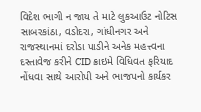વિદેશ ભાગી ન જાય તે માટે લુકઆઉટ નોટિસ
સાબરકાંઠા, વડોદરા, ગાંધીનગર અને રાજસ્થાનમાં દરોડા પાડીને અનેક મહત્ત્વના દસ્તાવેજ કરીને CID ક્રાઇમે વિધિવત ફરિયાદ નોંધવા સાથે આરોપી અને ભાજપનો કાર્યકર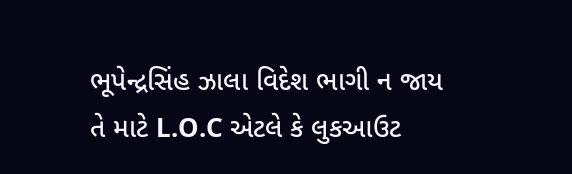ભૂપેન્દ્રસિંહ ઝાલા વિદેશ ભાગી ન જાય તે માટે L.O.C એટલે કે લુકઆઉટ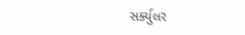સર્ક્યુલર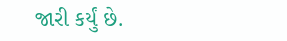જારી કર્યું છે.